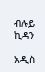ብሉይ ኪዳን

አዲስ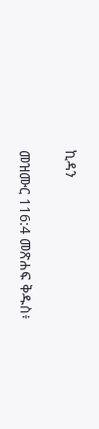ኪዳን

መዝሙር 116:4 መጽሐፍ ቅዱስ፥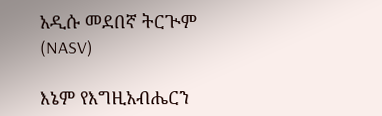አዲሱ መደበኛ ትርጒም (NASV)

እኔም የእግዚአብሔርን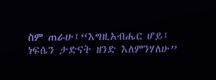ስም ጠራሁ፤“እግዚአብሔር ሆይ፤ ነፍሴን ታድናት ዘንድ እለምንሃለሁ”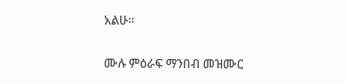አልሁ።

ሙሉ ምዕራፍ ማንበብ መዝሙር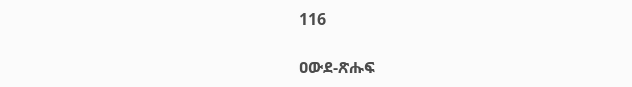116

ዐውደ-ጽሑፍ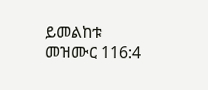ይመልከቱ መዝሙር 116:4